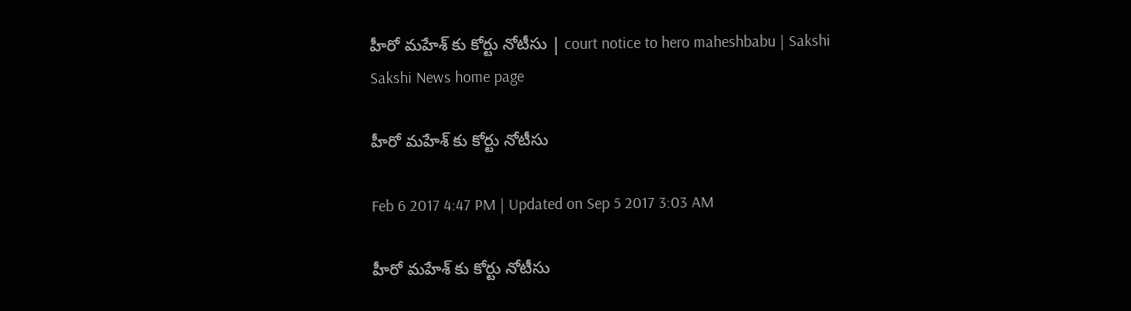హీరో మహేశ్‌ కు కోర్టు నోటీసు | court notice to hero maheshbabu | Sakshi
Sakshi News home page

హీరో మహేశ్‌ కు కోర్టు నోటీసు

Feb 6 2017 4:47 PM | Updated on Sep 5 2017 3:03 AM

హీరో మహేశ్‌ కు కోర్టు నోటీసు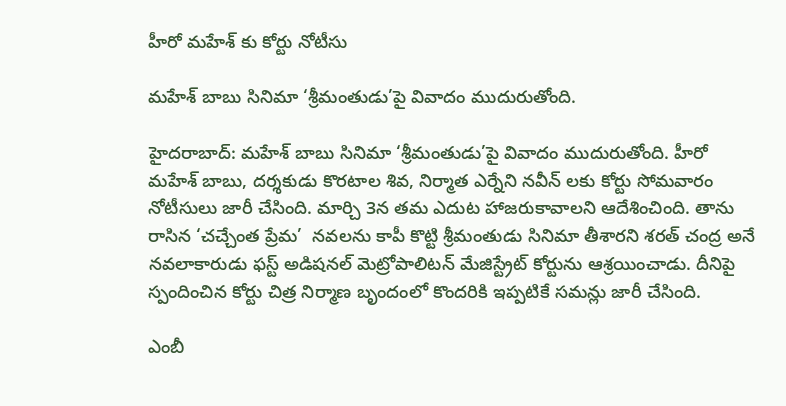హీరో మహేశ్‌ కు కోర్టు నోటీసు

మహేశ్‌ బాబు సినిమా ‘శ్రీమంతుడు’పై వివాదం ముదురుతోంది.

హైదరాబాద్: మహేశ్‌ బాబు సినిమా ‘శ్రీమంతుడు’పై వివాదం ముదురుతోంది. హీరో మహేశ్‌ బాబు, దర్శకుడు కొరటాల శివ, నిర్మాత ఎర్నేని నవీన్‌ లకు కోర్టు సోమవారం నోటీసులు జారీ చేసింది. మార్చి 3న తమ ఎదుట హాజరుకావాలని ఆదేశించింది. తాను రాసిన ‘చచ్చేంత ప్రేమ’  నవలను కాపీ కొట్టి శ్రీమంతుడు సినిమా తీశారని శరత్‌ చంద్ర అనే నవలాకారుడు ఫస్ట్‌ అడిషనల్‌ మెట్రోపాలిటన్‌ మేజిస్ట్రేట్‌ కోర్టును ఆశ్రయించాడు. దీనిపై స్పందించిన కోర్టు చిత్ర నిర్మాణ బృందంలో కొందరికి ఇప్పటికే సమన్లు జారీ చేసింది.

ఎంబీ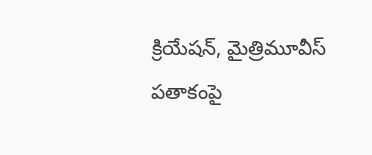క్రియేషన్, మైత్రిమూవీస్‌ పతాకంపై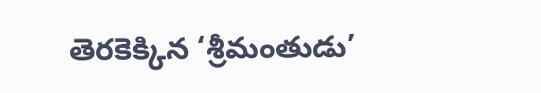తెరకెక్కిన ‘శ్రీమంతుడు’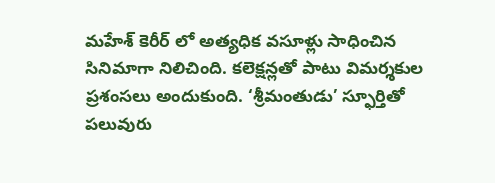మహేశ్‌ కెరీర్ లో అత్యధిక వసూళ్లు సాధించిన సినిమాగా నిలిచింది. కలెక్షన్లతో పాటు విమర్శకుల ప్రశంసలు అందుకుంది. ‘శ్రీమంతుడు’ స్ఫూర్తితో పలువురు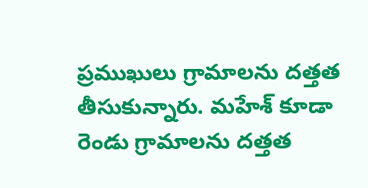ప్రముఖులు గ్రామాలను దత్తత తీసుకున్నారు. మహేశ్‌ కూడా రెండు గ్రామాలను దత్తత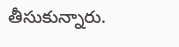తీసుకున్నారు.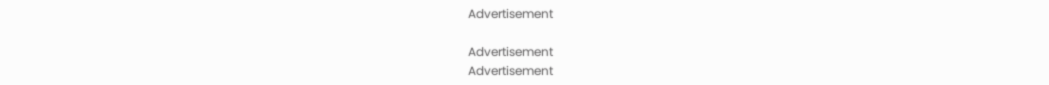Advertisement

Advertisement
Advertisement